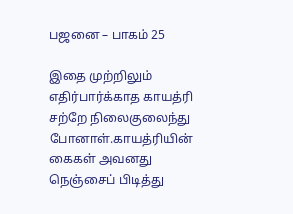பஜனை – பாகம் 25

இதை முற்றிலும் எதிர்பார்க்காத காயத்ரி சற்றே நிலைகுலைந்து போனாள்.காயத்ரியின் கைகள் அவனது நெஞ்சைப் பிடித்து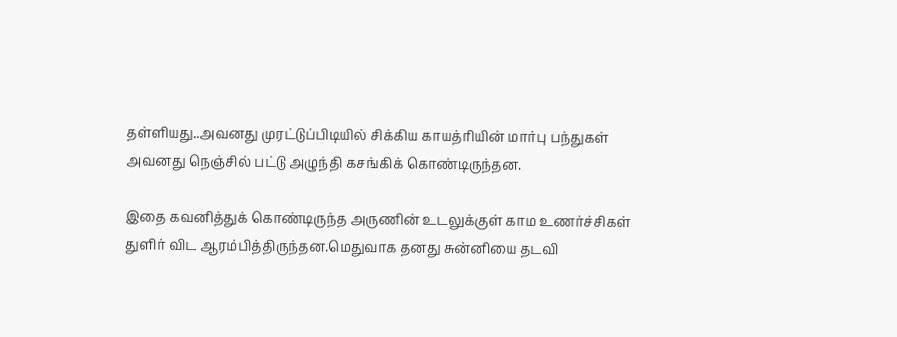தள்ளியது..அவனது முரட்டுப்பிடியில் சிக்கிய காயத்ரியின் மார்பு பந்துகள் அவனது நெஞ்சில் பட்டு அழுந்தி கசங்கிக் கொண்டிருந்தன.

இதை கவனித்துக் கொண்டிருந்த அருணின் உடலுக்குள் காம உணர்ச்சிகள் துளிர் விட ஆரம்பித்திருந்தன.மெதுவாக தனது சுன்னியை தடவி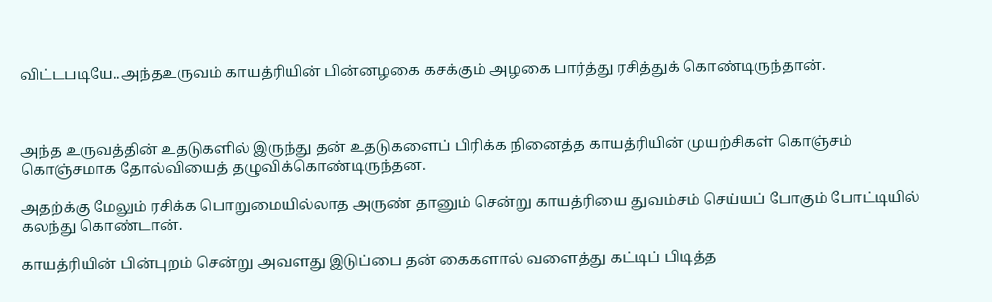விட்டபடியே..அந்தஉருவம் காயத்ரியின் பின்னழகை கசக்கும் அழகை பார்த்து ரசித்துக் கொண்டிருந்தான்.



அந்த உருவத்தின் உதடுகளில் இருந்து தன் உதடுகளைப் பிரிக்க நினைத்த காயத்ரியின் முயற்சிகள் கொஞ்சம் கொஞ்சமாக தோல்வியைத் தழுவிக்கொண்டிருந்தன.

அதற்க்கு மேலும் ரசிக்க பொறுமையில்லாத அருண் தானும் சென்று காயத்ரியை துவம்சம் செய்யப் போகும் போட்டியில் கலந்து கொண்டான்.

காயத்ரியின் பின்புறம் சென்று அவளது இடுப்பை தன் கைகளால் வளைத்து கட்டிப் பிடித்த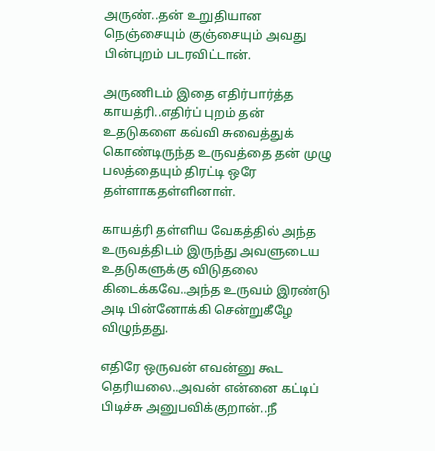அருண்..தன் உறுதியான நெஞ்சையும் குஞ்சையும் அவது பின்புறம் படரவிட்டான்.

அருணிடம் இதை எதிர்பார்த்த காயத்ரி..எதிர்ப் புறம் தன் உதடுகளை கவ்வி சுவைத்துக் கொண்டிருந்த உருவத்தை தன் முழு பலத்தையும் திரட்டி ஒரே தள்ளாகதள்ளினாள்.

காயத்ரி தள்ளிய வேகத்தில் அந்த உருவத்திடம் இருந்து அவளுடைய உதடுகளுக்கு விடுதலை கிடைக்கவே..அந்த உருவம் இரண்டு அடி பின்னோக்கி சென்றுகீழே விழுந்தது.

எதிரே ஒருவன் எவன்னு கூட தெரியலை..அவன் என்னை கட்டிப் பிடிச்சு அனுபவிக்குறான்..நீ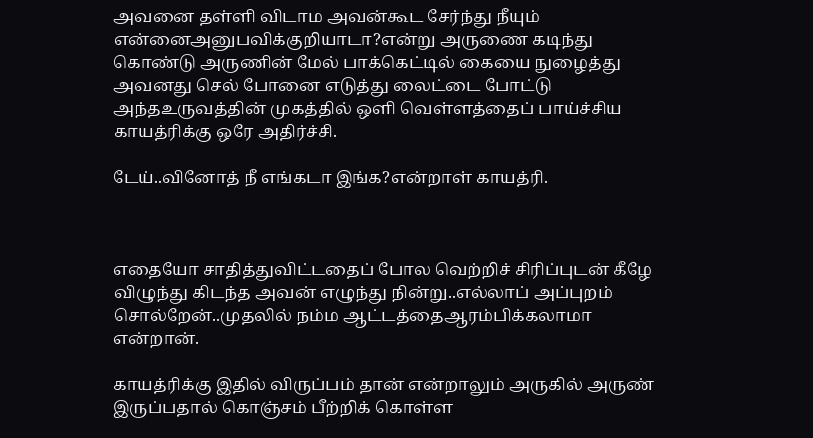அவனை தள்ளி விடாம அவன்கூட சேர்ந்து நீயும் என்னைஅனுபவிக்குறியாடா?என்று அருணை கடிந்து கொண்டு அருணின் மேல் பாக்கெட்டில் கையை நுழைத்து அவனது செல் போனை எடுத்து லைட்டை போட்டு அந்தஉருவத்தின் முகத்தில் ஒளி வெள்ளத்தைப் பாய்ச்சிய காயத்ரிக்கு ஒரே அதிர்ச்சி.

டேய்..வினோத் நீ எங்கடா இங்க?என்றாள் காயத்ரி.



எதையோ சாதித்துவிட்டதைப் போல வெற்றிச் சிரிப்புடன் கீழே விழுந்து கிடந்த அவன் எழுந்து நின்று..எல்லாப் அப்புறம் சொல்றேன்..முதலில் நம்ம ஆட்டத்தைஆரம்பிக்கலாமா என்றான்.

காயத்ரிக்கு இதில் விருப்பம் தான் என்றாலும் அருகில் அருண் இருப்பதால் கொஞ்சம் பீற்றிக் கொள்ள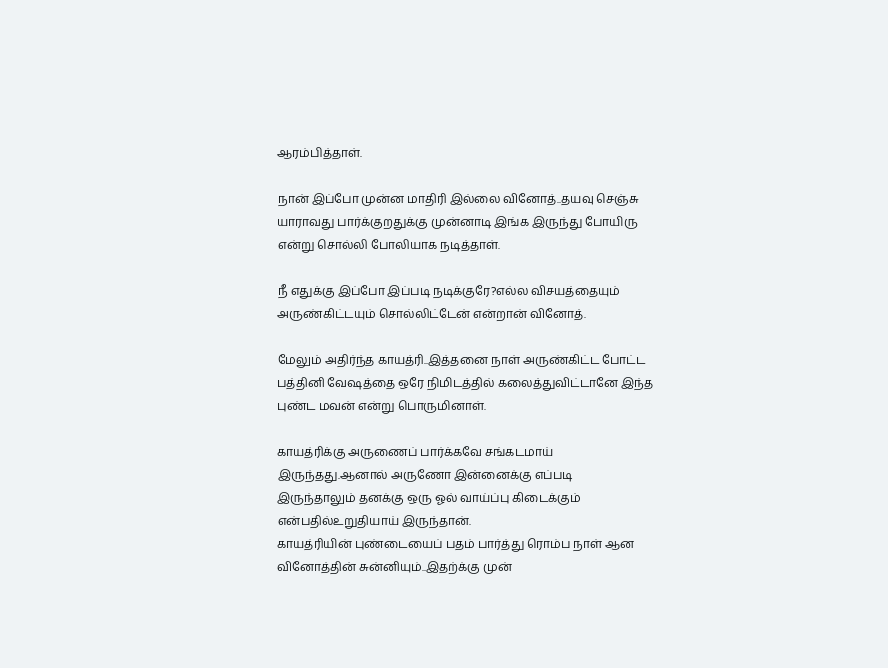ஆரம்பித்தாள்.

நான் இப்போ முன்ன மாதிரி இல்லை வினோத்..தயவு செஞ்சு யாராவது பார்க்குறதுக்கு முன்னாடி இங்க இருந்து போயிரு என்று சொல்லி போலியாக நடித்தாள்.

நீ எதுக்கு இப்போ இப்படி நடிக்குரே?எல்ல விசயத்தையும் அருண்கிட்டயும் சொல்லிட்டேன் என்றான் வினோத்.

மேலும் அதிர்ந்த காயத்ரி..இத்தனை நாள் அருண்கிட்ட போட்ட பத்தினி வேஷத்தை ஒரே நிமிடத்தில் கலைத்துவிட்டானே இந்த புண்ட மவன் என்று பொருமினாள்.

காயத்ரிக்கு அருணைப் பார்க்கவே சங்கடமாய் இருந்தது.ஆனால் அருணோ இன்னைக்கு எப்படி இருந்தாலும் தனக்கு ஒரு ஓல் வாய்ப்பு கிடைக்கும் என்பதில்உறுதியாய் இருந்தான்.
காயத்ரியின் புண்டையைப் பதம் பார்த்து ரொம்ப நாள் ஆன வினோத்தின் சுன்னியும்..இதற்க்கு முன்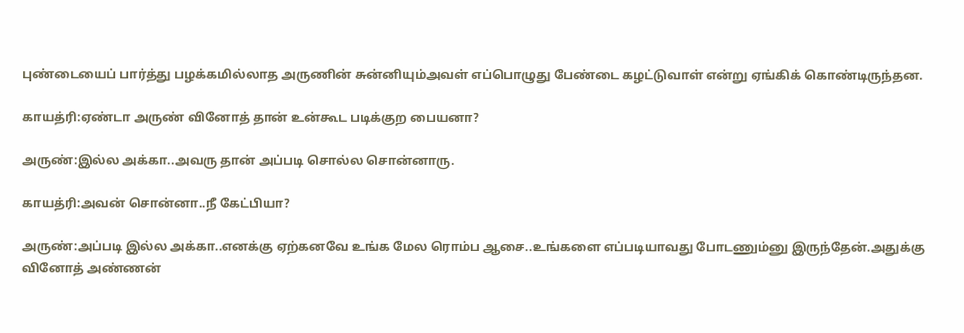புண்டையைப் பார்த்து பழக்கமில்லாத அருணின் சுன்னியும்அவள் எப்பொழுது பேண்டை கழட்டுவாள் என்று ஏங்கிக் கொண்டிருந்தன.

காயத்ரி:ஏண்டா அருண் வினோத் தான் உன்கூட படிக்குற பையனா?

அருண்:இல்ல அக்கா..அவரு தான் அப்படி சொல்ல சொன்னாரு.

காயத்ரி:அவன் சொன்னா..நீ கேட்பியா?

அருண்:அப்படி இல்ல அக்கா..எனக்கு ஏற்கனவே உங்க மேல ரொம்ப ஆசை..உங்களை எப்படியாவது போடணும்னு இருந்தேன்.அதுக்கு வினோத் அண்ணன்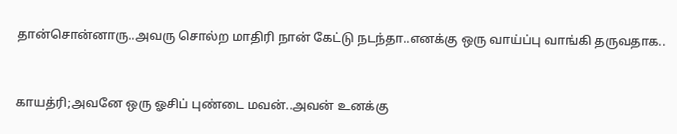தான்சொன்னாரு..அவரு சொல்ற மாதிரி நான் கேட்டு நடந்தா..எனக்கு ஒரு வாய்ப்பு வாங்கி தருவதாக..



காயத்ரி;அவனே ஒரு ஓசிப் புண்டை மவன்..அவன் உனக்கு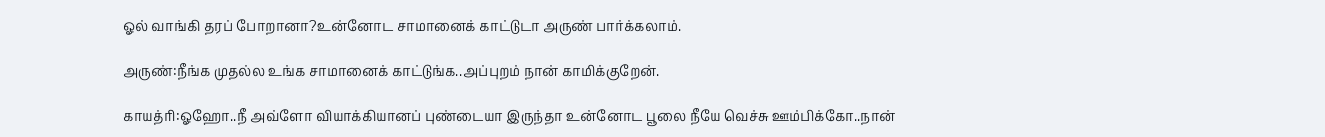ஓல் வாங்கி தரப் போறானா?உன்னோட சாமானைக் காட்டுடா அருண் பார்க்கலாம்.

அருண்:நீங்க முதல்ல உங்க சாமானைக் காட்டுங்க..அப்புறம் நான் காமிக்குறேன்.

காயத்ரி:ஓஹோ..நீ அவ்ளோ வியாக்கியானப் புண்டையா இருந்தா உன்னோட பூலை நீயே வெச்சு ஊம்பிக்கோ..நான்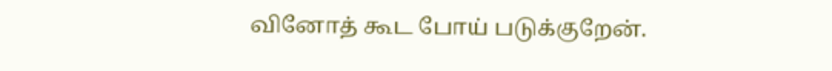வினோத் கூட போய் படுக்குறேன்.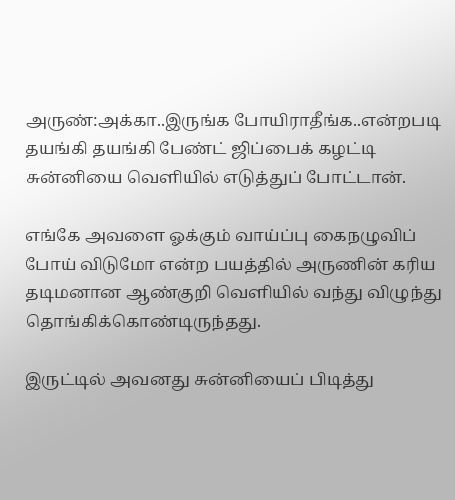அருண்:அக்கா..இருங்க போயிராதீங்க..என்றபடி தயங்கி தயங்கி பேண்ட் ஜிப்பைக் கழட்டி சுன்னியை வெளியில் எடுத்துப் போட்டான்.

எங்கே அவளை ஓக்கும் வாய்ப்பு கைநழுவிப் போய் விடுமோ என்ற பயத்தில் அருணின் கரிய தடிமனான ஆண்குறி வெளியில் வந்து விழுந்து தொங்கிக்கொண்டிருந்தது.

இருட்டில் அவனது சுன்னியைப் பிடித்து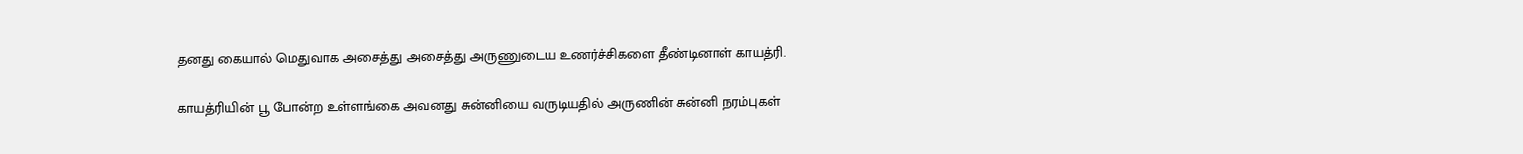தனது கையால் மெதுவாக அசைத்து அசைத்து அருணுடைய உணர்ச்சிகளை தீண்டினாள் காயத்ரி.

காயத்ரியின் பூ போன்ற உள்ளங்கை அவனது சுன்னியை வருடியதில் அருணின் சுன்னி நரம்புகள்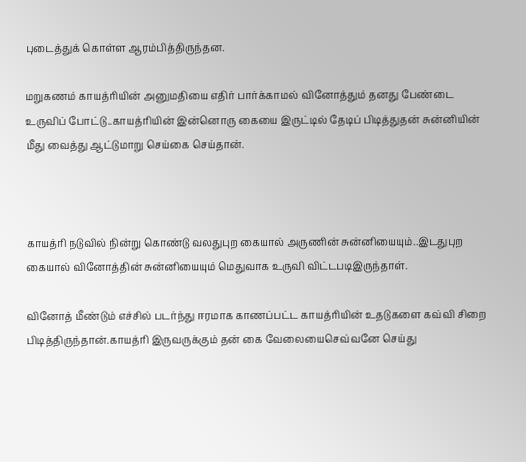புடைத்துக் கொள்ள ஆரம்பித்திருந்தன.

மறுகணம் காயத்ரியின் அனுமதியை எதிர் பார்க்காமல் வினோத்தும் தனது பேண்டை உருவிப் போட்டு..காயத்ரியின் இன்னொரு கையை இருட்டில் தேடிப் பிடித்துதன் சுன்னியின் மீது வைத்து ஆட்டுமாறு செய்கை செய்தான்.



காயத்ரி நடுவில் நின்று கொண்டு வலதுபுற கையால் அருணின் சுன்னியையும்..இடதுபுற கையால் வினோத்தின் சுன்னியையும் மெதுவாக உருவி விட்டபடிஇருந்தாள்.

வினோத் மீண்டும் எச்சில் படர்ந்து ஈரமாக காணப்பட்ட காயத்ரியின் உதடுகளை கவ்வி சிறை பிடித்திருந்தான்.காயத்ரி இருவருக்கும் தன் கை வேலையைசெவ்வனே செய்து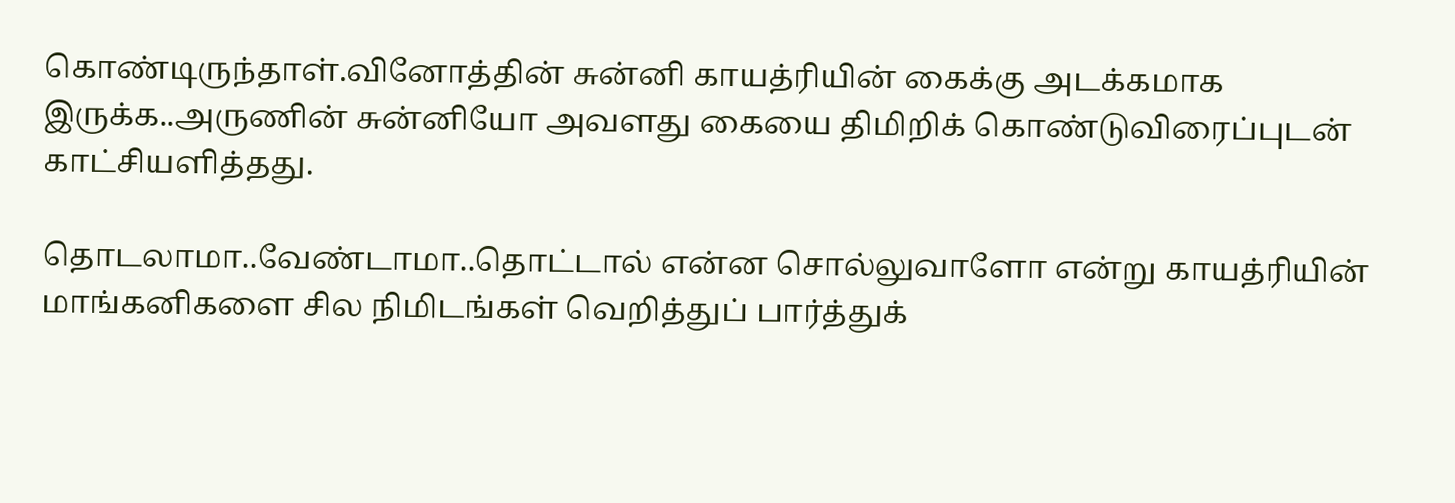கொண்டிருந்தாள்.வினோத்தின் சுன்னி காயத்ரியின் கைக்கு அடக்கமாக இருக்க..அருணின் சுன்னியோ அவளது கையை திமிறிக் கொண்டுவிரைப்புடன் காட்சியளித்தது.

தொடலாமா..வேண்டாமா..தொட்டால் என்ன சொல்லுவாளோ என்று காயத்ரியின் மாங்கனிகளை சில நிமிடங்கள் வெறித்துப் பார்த்துக்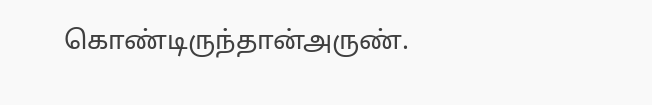கொண்டிருந்தான்அருண்.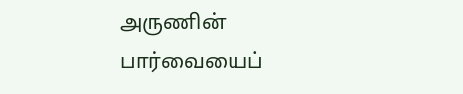அருணின் பார்வையைப்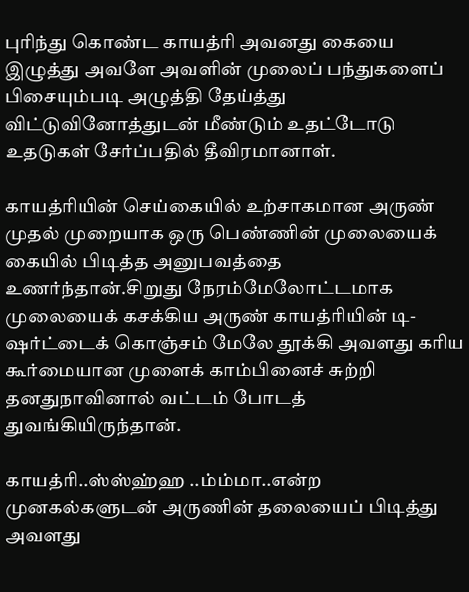புரிந்து கொண்ட காயத்ரி அவனது கையை இழுத்து அவளே அவளின் முலைப் பந்துகளைப் பிசையும்படி அழுத்தி தேய்த்து விட்டுவினோத்துடன் மீண்டும் உதட்டோடு உதடுகள் சேர்ப்பதில் தீவிரமானாள்.

காயத்ரியின் செய்கையில் உற்சாகமான அருண் முதல் முறையாக ஒரு பெண்ணின் முலையைக் கையில் பிடித்த அனுபவத்தை உணர்ந்தான்.சிறுது நேரம்மேலோட்டமாக முலையைக் கசக்கிய அருண் காயத்ரியின் டி-ஷர்ட்டைக் கொஞ்சம் மேலே தூக்கி அவளது கரிய கூர்மையான முளைக் காம்பினைச் சுற்றி தனதுநாவினால் வட்டம் போடத் துவங்கியிருந்தான்.

காயத்ரி..ஸ்ஸ்ஹ்ஹ ..ம்ம்மா..என்ற முனகல்களுடன் அருணின் தலையைப் பிடித்து அவளது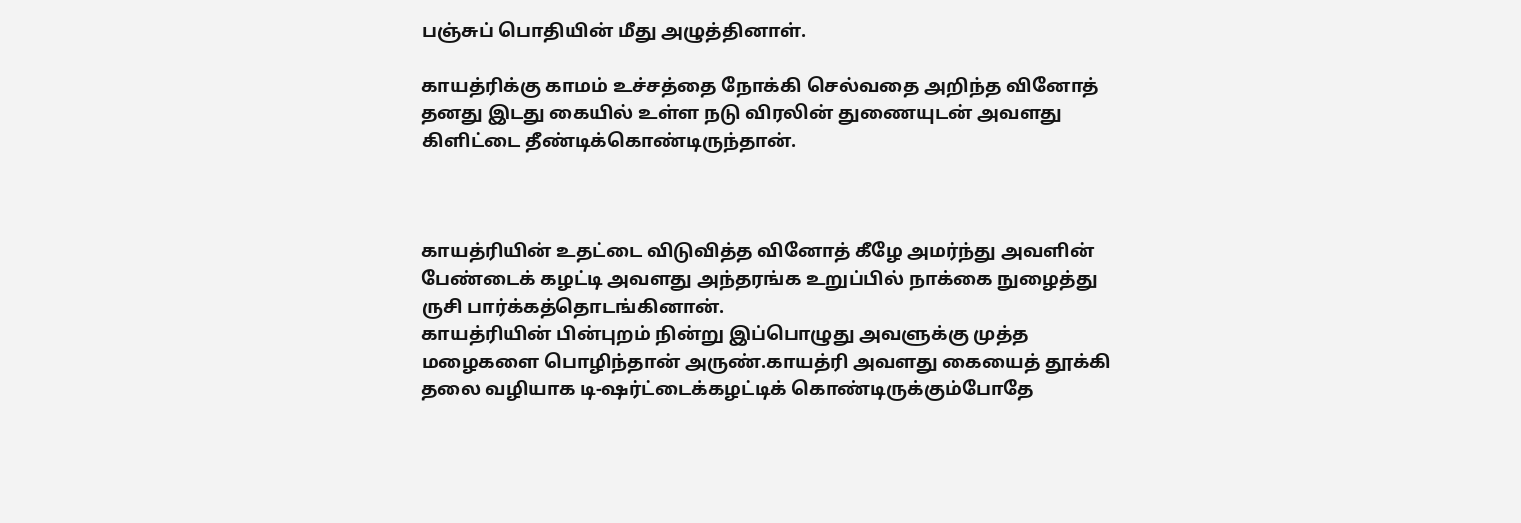பஞ்சுப் பொதியின் மீது அழுத்தினாள்.

காயத்ரிக்கு காமம் உச்சத்தை நோக்கி செல்வதை அறிந்த வினோத் தனது இடது கையில் உள்ள நடு விரலின் துணையுடன் அவளது கிளிட்டை தீண்டிக்கொண்டிருந்தான்.



காயத்ரியின் உதட்டை விடுவித்த வினோத் கீழே அமர்ந்து அவளின் பேண்டைக் கழட்டி அவளது அந்தரங்க உறுப்பில் நாக்கை நுழைத்து ருசி பார்க்கத்தொடங்கினான்.
காயத்ரியின் பின்புறம் நின்று இப்பொழுது அவளுக்கு முத்த மழைகளை பொழிந்தான் அருண்.காயத்ரி அவளது கையைத் தூக்கி தலை வழியாக டி-ஷர்ட்டைக்கழட்டிக் கொண்டிருக்கும்போதே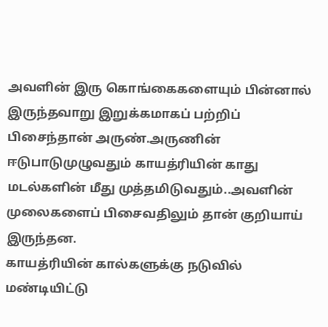அவளின் இரு கொங்கைகளையும் பின்னால் இருந்தவாறு இறுக்கமாகப் பற்றிப் பிசைந்தான் அருண்.அருணின் ஈடுபாடுமுழுவதும் காயத்ரியின் காது மடல்களின் மீது முத்தமிடுவதும்..அவளின் முலைகளைப் பிசைவதிலும் தான் குறியாய் இருந்தன.
காயத்ரியின் கால்களுக்கு நடுவில் மண்டியிட்டு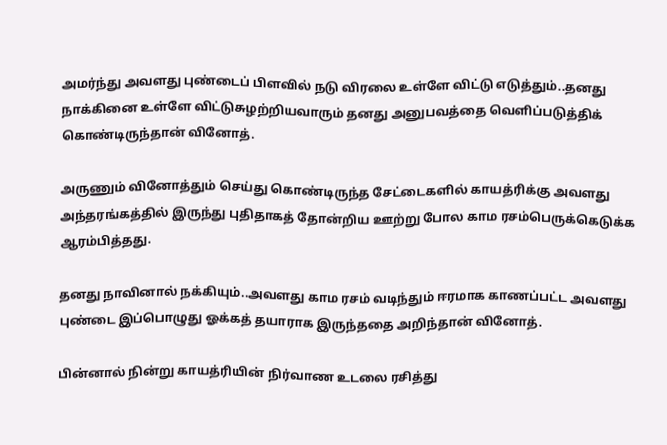அமர்ந்து அவளது புண்டைப் பிளவில் நடு விரலை உள்ளே விட்டு எடுத்தும்..தனது நாக்கினை உள்ளே விட்டுசுழற்றியவாரும் தனது அனுபவத்தை வெளிப்படுத்திக் கொண்டிருந்தான் வினோத்.

அருணும் வினோத்தும் செய்து கொண்டிருந்த சேட்டைகளில் காயத்ரிக்கு அவளது அந்தரங்கத்தில் இருந்து புதிதாகத் தோன்றிய ஊற்று போல காம ரசம்பெருக்கெடுக்க ஆரம்பித்தது.

தனது நாவினால் நக்கியும்..அவளது காம ரசம் வடிந்தும் ஈரமாக காணப்பட்ட அவளது புண்டை இப்பொழுது ஓக்கத் தயாராக இருந்ததை அறிந்தான் வினோத்.

பின்னால் நின்று காயத்ரியின் நிர்வாண உடலை ரசித்து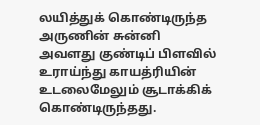லயித்துக் கொண்டிருந்த அருணின் சுன்னி அவளது குண்டிப் பிளவில் உராய்ந்து காயத்ரியின் உடலைமேலும் சூடாக்கிக் கொண்டிருந்தது.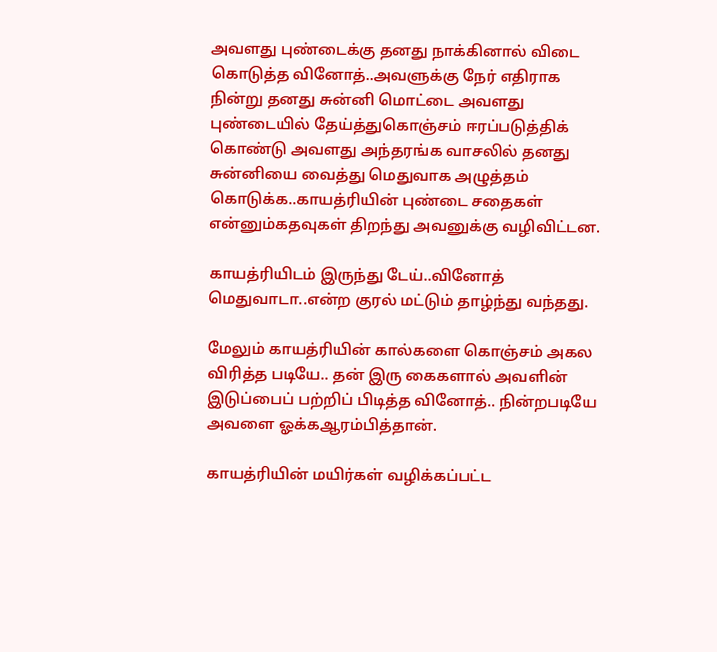அவளது புண்டைக்கு தனது நாக்கினால் விடை கொடுத்த வினோத்..அவளுக்கு நேர் எதிராக நின்று தனது சுன்னி மொட்டை அவளது புண்டையில் தேய்த்துகொஞ்சம் ஈரப்படுத்திக் கொண்டு அவளது அந்தரங்க வாசலில் தனது சுன்னியை வைத்து மெதுவாக அழுத்தம் கொடுக்க..காயத்ரியின் புண்டை சதைகள் என்னும்கதவுகள் திறந்து அவனுக்கு வழிவிட்டன.

காயத்ரியிடம் இருந்து டேய்..வினோத் மெதுவாடா..என்ற குரல் மட்டும் தாழ்ந்து வந்தது.

மேலும் காயத்ரியின் கால்களை கொஞ்சம் அகல விரித்த படியே.. தன் இரு கைகளால் அவளின் இடுப்பைப் பற்றிப் பிடித்த வினோத்.. நின்றபடியே அவளை ஓக்கஆரம்பித்தான்.

காயத்ரியின் மயிர்கள் வழிக்கப்பட்ட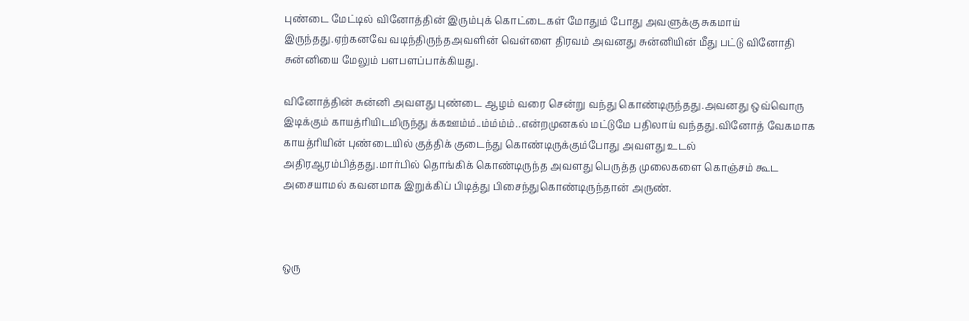புண்டை மேட்டில் வினோத்தின் இரும்புக் கொட்டைகள் மோதும் போது அவளுக்கு சுகமாய் இருந்தது.ஏற்கனவே வடிந்திருந்தஅவளின் வெள்ளை திரவம் அவனது சுன்னியின் மீது பட்டு வினோதி சுன்னியை மேலும் பளபளப்பாக்கியது.

வினோத்தின் சுன்னி அவளது புண்டை ஆழம் வரை சென்று வந்து கொண்டிருந்தது.அவனது ஒவ்வொரு இடிக்கும் காயத்ரியிடமிருந்து க்கஊம்ம்..ம்ம்ம்ம்..என்றமுனகல் மட்டுமே பதிலாய் வந்தது.வினோத் வேகமாக காயத்ரியின் புண்டையில் குத்திக் குடைந்து கொண்டிருக்கும்போது அவளது உடல் அதிரஆரம்பித்தது.மார்பில் தொங்கிக் கொண்டிருந்த அவளது பெருத்த முலைகளை கொஞ்சம் கூட அசையாமல் கவனமாக இறுக்கிப் பிடித்து பிசைந்துகொண்டிருந்தான் அருண்.



ஒரு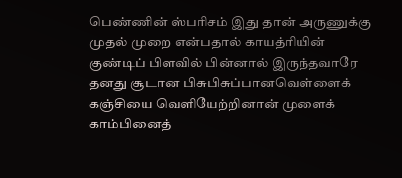பெண்ணின் ஸ்பரிசம் இது தான் அருணுக்கு முதல் முறை என்பதால் காயத்ரியின் குண்டிப் பிளவில் பின்னால் இருந்தவாரே தனது சூடான பிசுபிசுப்பானவெள்ளைக் கஞ்சியை வெளியேற்றினான் முளைக் காம்பினைத்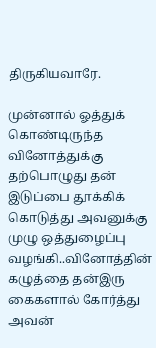திருகியவாரே.

முன்னால் ஓத்துக் கொண்டிருந்த வினோத்துக்கு தற்பொழுது தன் இடுப்பை தூக்கிக் கொடுத்து அவனுக்கு முழு ஒத்துழைப்பு வழங்கி..வினோத்தின் கழுத்தை தன்இரு கைகளால் கோர்த்து அவன்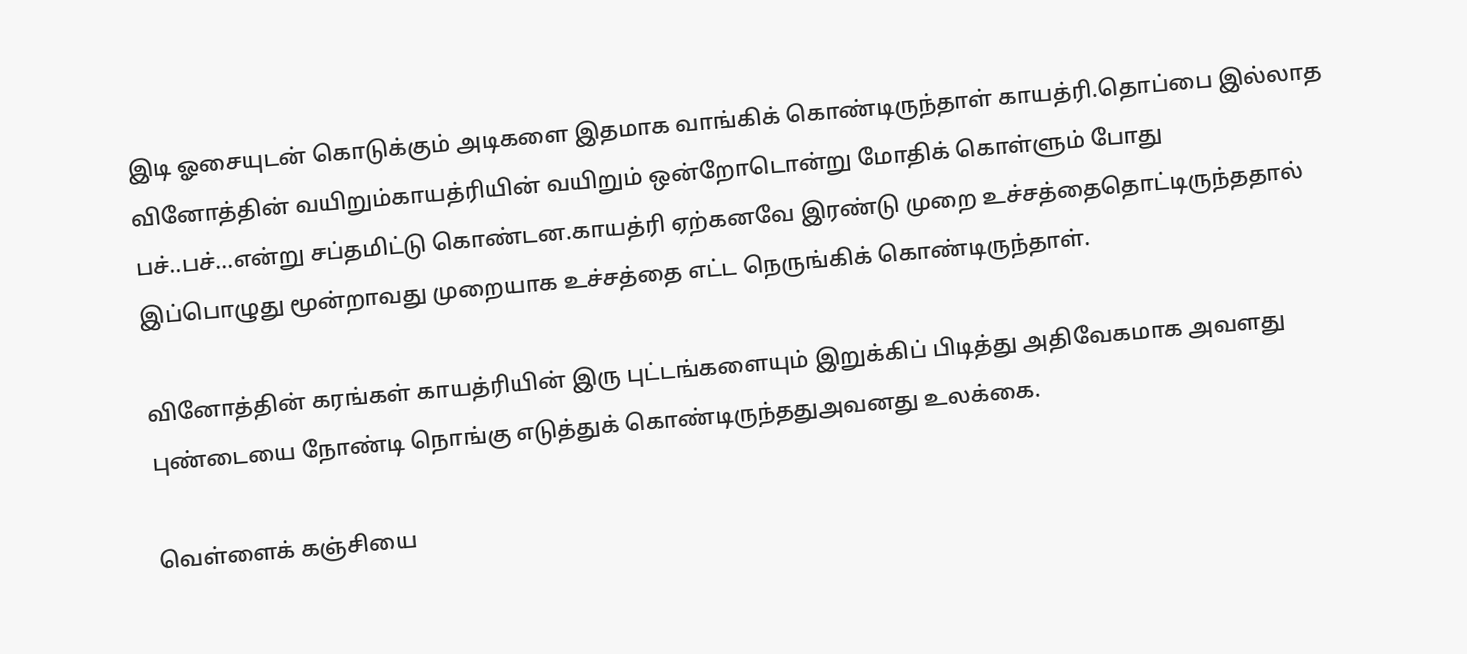இடி ஓசையுடன் கொடுக்கும் அடிகளை இதமாக வாங்கிக் கொண்டிருந்தாள் காயத்ரி.தொப்பை இல்லாத வினோத்தின் வயிறும்காயத்ரியின் வயிறும் ஒன்றோடொன்று மோதிக் கொள்ளும் போது பச்..பச்…என்று சப்தமிட்டு கொண்டன.காயத்ரி ஏற்கனவே இரண்டு முறை உச்சத்தைதொட்டிருந்ததால் இப்பொழுது மூன்றாவது முறையாக உச்சத்தை எட்ட நெருங்கிக் கொண்டிருந்தாள்.

வினோத்தின் கரங்கள் காயத்ரியின் இரு புட்டங்களையும் இறுக்கிப் பிடித்து அதிவேகமாக அவளது புண்டையை நோண்டி நொங்கு எடுத்துக் கொண்டிருந்ததுஅவனது உலக்கை.

வெள்ளைக் கஞ்சியை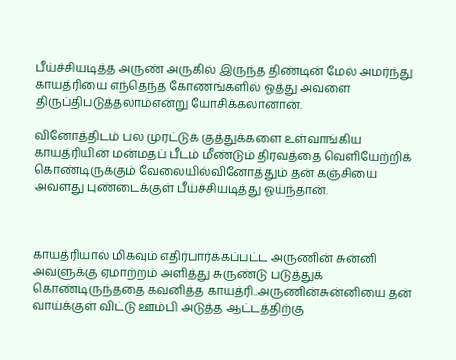பீய்ச்சியடித்த அருண் அருகில் இருந்த திண்டின் மேல் அமர்ந்து காயத்ரியை எந்தெந்த கோணங்களில் ஓத்து அவளை திருப்திபடுத்தலாம்என்று யோசிக்கலானான்.

வினோத்திடம் பல முரட்டுக் குத்துக்களை உள்வாங்கிய காயத்ரியின் மன்மதப் பீடம் மீண்டும் திரவத்தை வெளியேற்றிக் கொண்டிருக்கும் வேலையில்வினோத்தும் தன் கஞ்சியை அவளது புண்டைக்குள் பீய்ச்சியடித்து ஓய்ந்தான்.



காயத்ரியால் மிகவும் எதிர்பார்க்கப்பட்ட அருணின் சுன்னி அவளுக்கு ஏமாற்றம் அளித்து சுருண்டு படுத்துக் கொண்டிருந்ததை கவனித்த காயத்ரி..அருணின்சுன்னியை தன் வாய்க்குள் விட்டு ஊம்பி அடுத்த ஆட்டத்திற்கு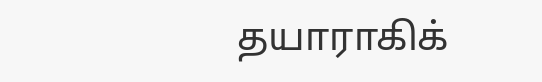தயாராகிக்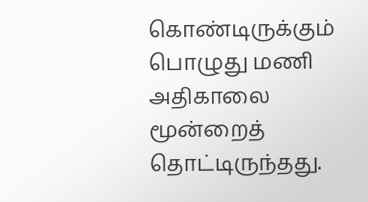கொண்டிருக்கும் பொழுது மணி அதிகாலை மூன்றைத் தொட்டிருந்தது.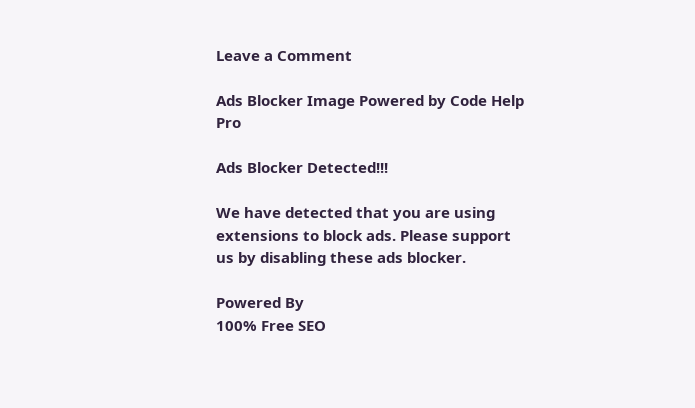Leave a Comment

Ads Blocker Image Powered by Code Help Pro

Ads Blocker Detected!!!

We have detected that you are using extensions to block ads. Please support us by disabling these ads blocker.

Powered By
100% Free SEO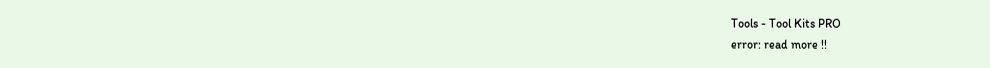Tools - Tool Kits PRO
error: read more !!